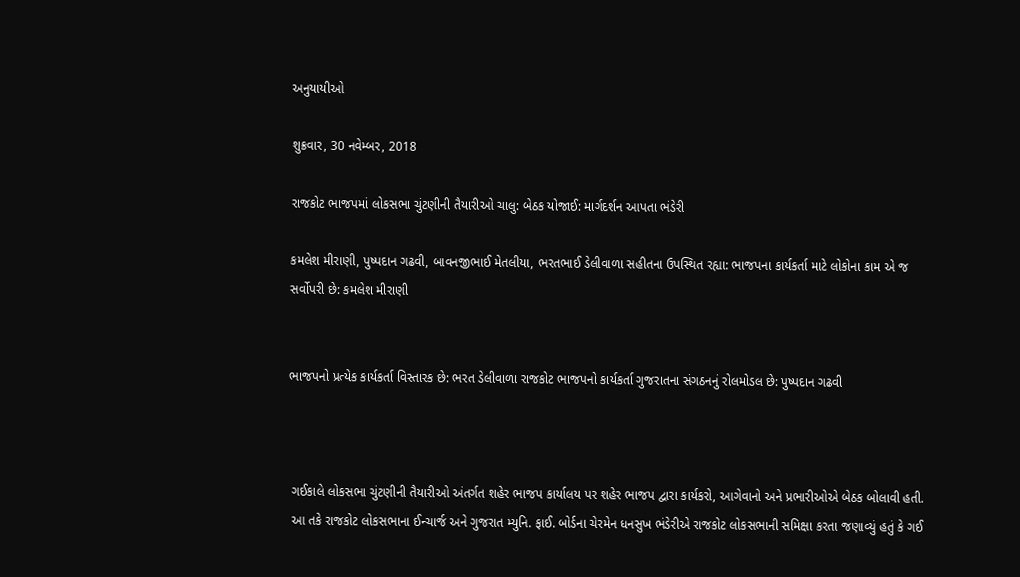અનુયાયીઓ

શુક્રવાર, 30 નવેમ્બર, 2018

રાજકોટ ભાજપમાં લોકસભા ચુંટણીની તૈયારીઓ ચાલુ: બેઠક યોજાઈ: માર્ગદર્શન આપતા ભંડેરી

કમલેશ મીરાણી, પુષ્પદાન ગઢવી, બાવનજીભાઈ મેતલીયા, ભરતભાઈ ડેલીવાળા સહીતના ઉપસ્થિત રહ્યા: ભાજપના કાર્યકર્તા માટે લોકોના કામ એ જ સર્વોપરી છે: કમલેશ મીરાણી


ભાજપનો પ્રત્યેક કાર્યકર્તા વિસ્તારક છે: ભરત ડેલીવાળા રાજકોટ ભાજપનો કાર્યકર્તા ગુજરાતના સંગઠનનું રોલમોડલ છે: પુષ્પદાન ગઢવી



 ગઈકાલે લોકસભા ચુંટણીની તૈયારીઓ અંતર્ગત શહેર ભાજપ કાર્યાલય પર શહેર ભાજપ દ્વારા કાર્યકરો, આગેવાનો અને પ્રભારીઓએ બેઠક બોલાવી હતી.
 આ તકે રાજકોટ લોકસભાના ઈન્ચાર્જ અને ગુજરાત મ્યુનિ. ફાઈ. બોર્ડના ચેરમેન ધનસુખ ભંડેરીએ રાજકોટ લોકસભાની સમિક્ષા કરતા જણાવ્યું હતું કે ગઈ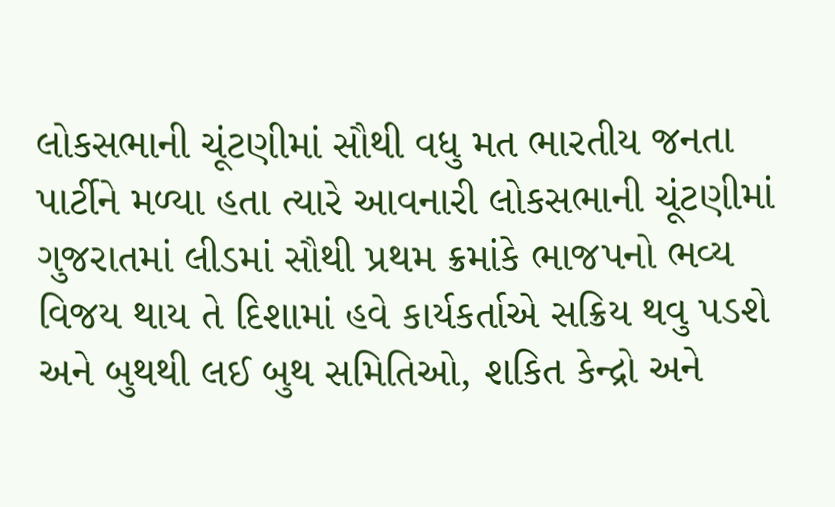લોકસભાની ચૂંટણીમાં સૌથી વધુ મત ભારતીય જનતા પાર્ટીને મળ્યા હતા ત્યારે આવનારી લોકસભાની ચૂંટણીમાં ગુજરાતમાં લીડમાં સૌથી પ્રથમ ક્રમાંકે ભાજપનો ભવ્ય વિજય થાય તે દિશામાં હવે કાર્યકર્તાએ સક્રિય થવુ પડશે અને બુથથી લઈ બુથ સમિતિઓ, શકિત કેન્દ્રો અને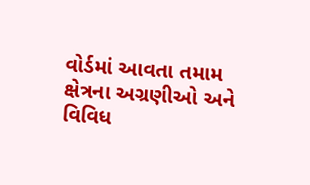વોર્ડમાં આવતા તમામ ક્ષેત્રના અગ્રણીઓ અને વિવિધ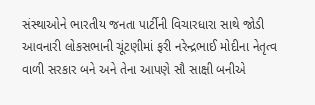સંસ્થાઓને ભારતીય જનતા પાર્ટીની વિચારધારા સાથે જોડી આવનારી લોકસભાની ચૂંટણીમાં ફરી નરેન્દ્રભાઈ મોદીના નેતૃત્વ વાળી સરકાર બને અને તેના આપણે સૌ સાક્ષી બનીએ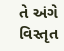તે અંગે વિસ્તૃત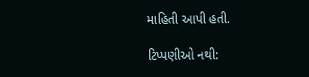માહિતી આપી હતી.

ટિપ્પણીઓ નથી: